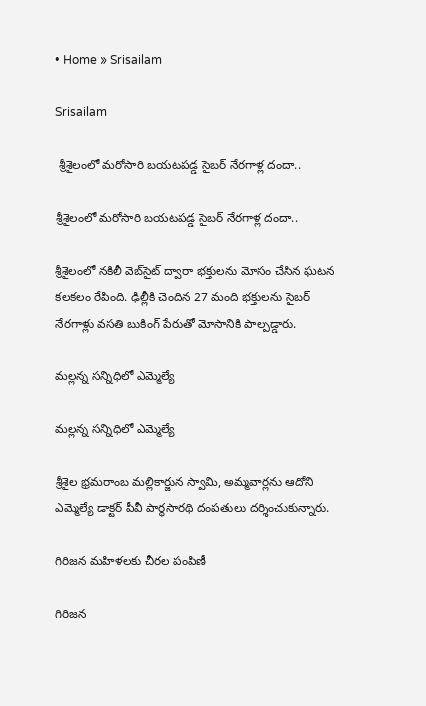• Home » Srisailam

Srisailam

 శ్రీశైలంలో మరోసారి బయటపడ్డ సైబర్ నేరగాళ్ల దందా..

శ్రీశైలంలో మరోసారి బయటపడ్డ సైబర్ నేరగాళ్ల దందా..

శ్రీశైలంలో నకిలీ వెబ్‌సైట్ ద్వారా భక్తులను మోసం చేసిన ఘటన కలకలం రేపింది. ఢిల్లీకి చెందిన 27 మంది భక్తులను సైబర్ నేరగాళ్లు వసతి బుకింగ్ పేరుతో మోసానికి పాల్పడ్డారు.

మల్లన్న సన్నిధిలో ఎమ్మెల్యే

మల్లన్న సన్నిధిలో ఎమ్మెల్యే

శ్రీశైల భ్రమరాంబ మల్లికార్జున స్వామి, అమ్మవార్లను ఆదోని ఎమ్మెల్యే డాక్టర్‌ పీవీ పార్థసారథి దంపతులు దర్శించుకున్నారు.

గిరిజన మహిళలకు చీరల పంపిణీ

గిరిజన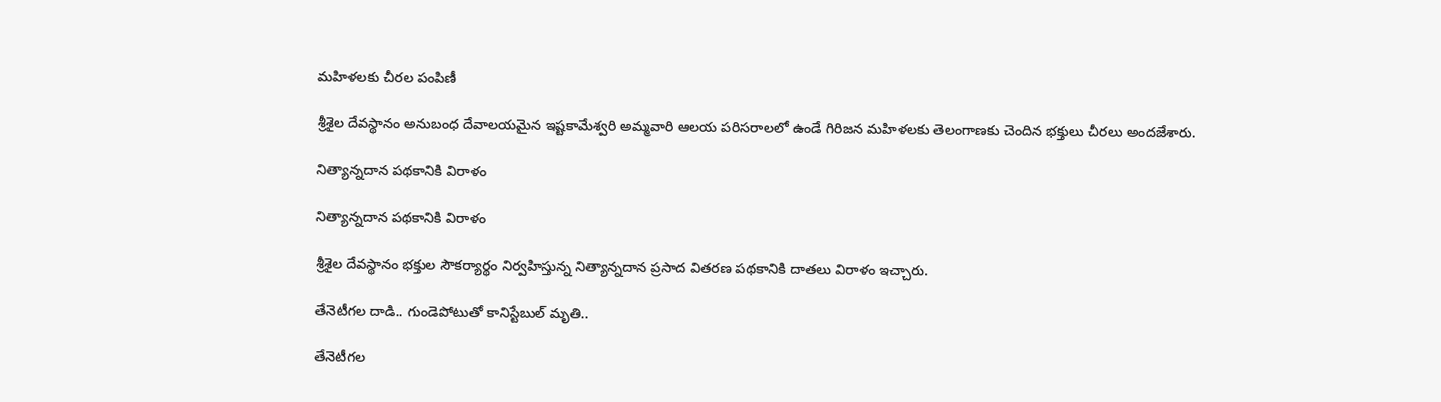మహిళలకు చీరల పంపిణీ

శ్రీశైల దేవస్థానం అనుబంధ దేవాలయమైన ఇష్టకామేశ్వరి అమ్మవారి ఆలయ పరిసరాలలో ఉండే గిరిజన మహిళలకు తెలంగాణకు చెందిన భక్తులు చీరలు అందజేశారు.

నిత్యాన్నదాన పథకానికి విరాళం

నిత్యాన్నదాన పథకానికి విరాళం

శ్రీశైల దేవస్థానం భక్తుల సౌకర్యార్థం నిర్వహిస్తున్న నిత్యాన్నదాన ప్రసాద వితరణ పథకానికి దాతలు విరాళం ఇచ్చారు.

తేనెటీగల దాడి.. గుండెపోటుతో కానిస్టేబుల్ మృతి..

తేనెటీగల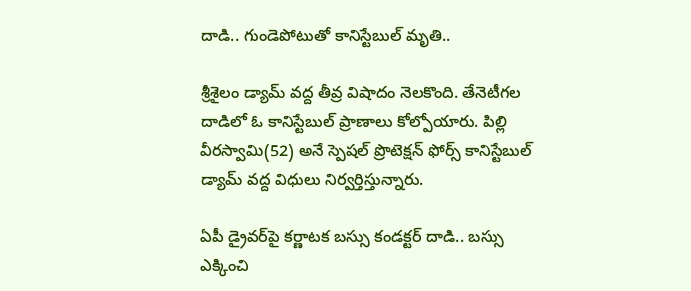దాడి.. గుండెపోటుతో కానిస్టేబుల్ మృతి..

శ్రీశైలం డ్యామ్ వద్ద తీవ్ర విషాదం నెలకొంది. తేనెటీగల దాడిలో ఓ కానిస్టేబుల్ ప్రాణాలు కోల్పోయారు. పిల్లి వీరస్వామి(52) అనే స్పెషల్ ప్రొటెక్షన్ ఫోర్స్ కానిస్టేబుల్ డ్యామ్ వద్ద విధులు నిర్వర్తిస్తున్నారు.

ఏపీ డ్రైవర్‌పై కర్ణాటక బస్సు కండక్టర్ దాడి.. బస్సు ఎక్కించి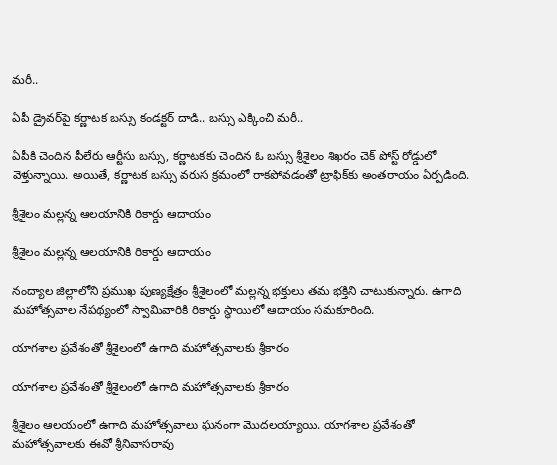మరీ..

ఏపీ డ్రైవర్‌పై కర్ణాటక బస్సు కండక్టర్ దాడి.. బస్సు ఎక్కించి మరీ..

ఏపీకి చెందిన పీలేరు ఆర్టీసు బస్సు, కర్ణాటకకు చెందిన ఓ బస్సు శ్రీశైలం శిఖరం చెక్ పోస్ట్ రోడ్డులో వెళ్తున్నాయి. అయితే, కర్ణాటక బస్సు వరుస క్రమంలో రాకపోవడంతో ట్రాఫిక్‌కు అంతరాయం ఏర్పడింది.

శ్రీశైలం మల్లన్న ఆలయానికి రికార్డు ఆదాయం

శ్రీశైలం మల్లన్న ఆలయానికి రికార్డు ఆదాయం

నంద్యాల జిల్లాలోని ప్రముఖ పుణ్యక్షేత్రం శ్రీశైలంలో మల్లన్న భక్తులు తమ భక్తిని చాటుకున్నారు. ఉగాది మహోత్సవాల నేపథ్యంలో స్వామివారికి రికార్డు స్థాయిలో ఆదాయం సమకూరింది.

యాగశాల ప్రవేశంతో శ్రీశైలంలో ఉగాది మహోత్సవాలకు శ్రీకారం

యాగశాల ప్రవేశంతో శ్రీశైలంలో ఉగాది మహోత్సవాలకు శ్రీకారం

శ్రీశైలం ఆలయంలో ఉగాది మహోత్సవాలు ఘనంగా మొదలయ్యాయి. యాగశాల ప్రవేశంతో మహోత్సవాలకు ఈవో శ్రీనివాసరావు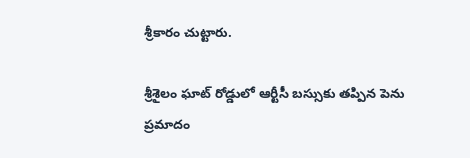శ్రీకారం చుట్టారు.

శ్రీశైలం ఘాట్ రోడ్డులో ఆర్టీసీ బస్సుకు తప్పిన పెను ప్రమాదం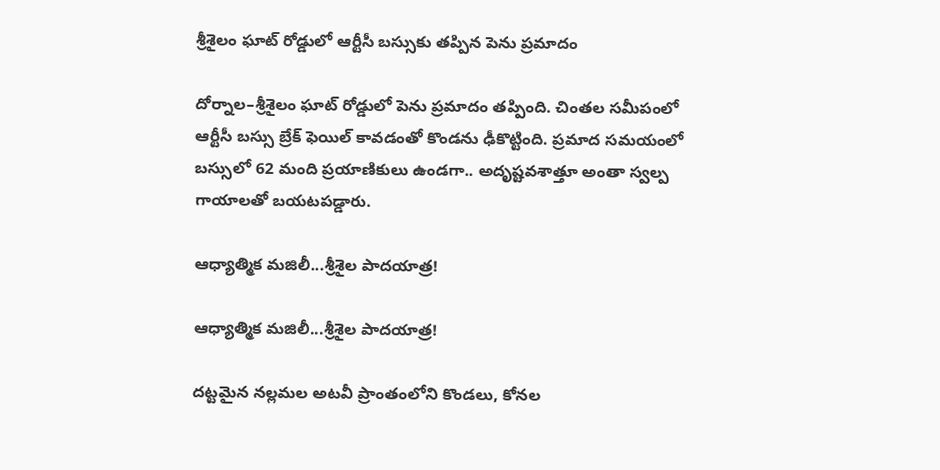శ్రీశైలం ఘాట్ రోడ్డులో ఆర్టీసీ బస్సుకు తప్పిన పెను ప్రమాదం

దోర్నాల–శ్రీశైలం ఘాట్ రోడ్డులో పెను ప్రమాదం తప్పింది. చింతల సమీపంలో ఆర్టీసీ బస్సు బ్రేక్ ఫెయిల్ కావడంతో కొండను ఢీకొట్టింది. ప్రమాద సమయంలో బస్సులో 62 మంది ప్రయాణికులు ఉండగా.. అదృష్టవశాత్తూ అంతా స్వల్ప గాయాలతో బయటపడ్డారు.

ఆధ్యాత్మిక మజిలీ...శ్రీశైల పాదయాత్ర!

ఆధ్యాత్మిక మజిలీ...శ్రీశైల పాదయాత్ర!

దట్టమైన నల్లమల అటవీ ప్రాంతంలోని కొండలు, కోనల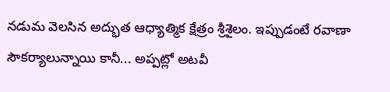నడుమ వెలసిన అద్భుత ఆధ్యాత్మిక క్షేత్రం శ్రీశైలం. ఇప్పుడంటే రవాణా సౌకర్యాలున్నాయి కానీ... అప్పట్లో అటవీ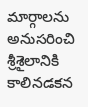మార్గాలను అనుసరించి శ్రీశైలానికి కాలినడకన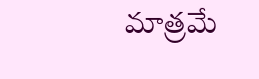మాత్రమే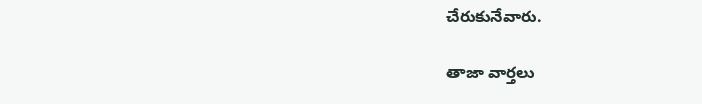చేరుకునేవారు.

తాజా వార్తలు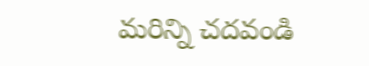మరిన్ని చదవండి